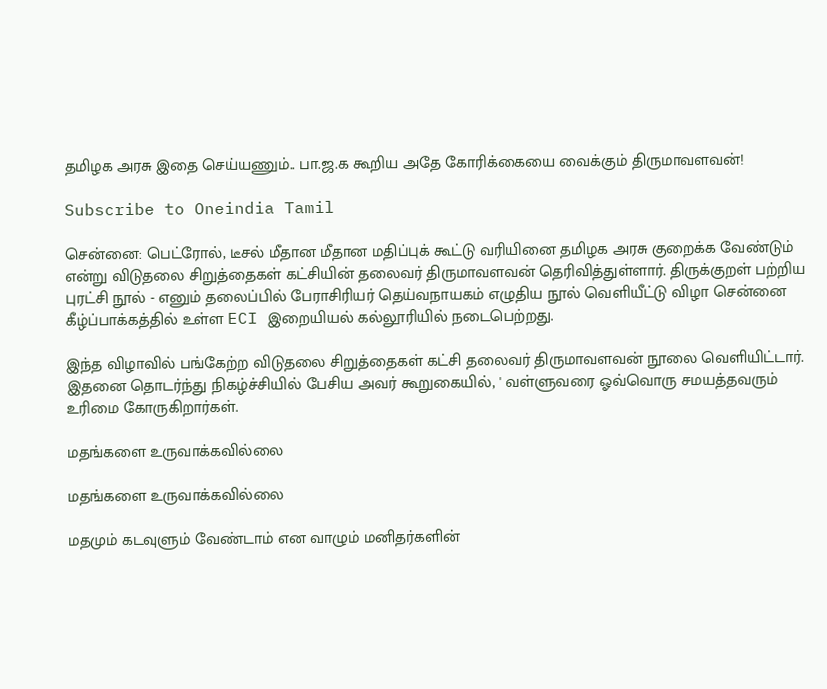தமிழக அரசு இதை செய்யணும்.. பா.ஜ.க கூறிய அதே கோரிக்கையை வைக்கும் திருமாவளவன்!

Subscribe to Oneindia Tamil

சென்னை: பெட்ரோல், டீசல் மீதான மீதான மதிப்புக்‌ கூட்டு வரியினை தமிழக அரசு குறைக்க வேண்டும் என்று விடுதலை சிறுத்தைகள் கட்சியின் தலைவர் திருமாவளவன் தெரிவித்துள்ளார். திருக்குறள் பற்றிய புரட்சி நூல் - எனும் தலைப்பில் பேராசிரியர் தெய்வநாயகம் எழுதிய நூல் வெளியீட்டு விழா சென்னை கீழ்ப்பாக்கத்தில் உள்ள ECI இறையியல் கல்லூரியில் நடைபெற்றது.

இந்த விழாவில் பங்கேற்ற விடுதலை சிறுத்தைகள் கட்சி தலைவர் திருமாவளவன் நூலை வெளியிட்டார். இதனை தொடர்ந்து நிகழ்ச்சியில் பேசிய அவர் கூறுகையில், ' வள்ளுவரை ஓவ்வொரு சமயத்தவரும் உரிமை கோருகிறார்கள்.

மதங்களை உருவாக்கவில்லை

மதங்களை உருவாக்கவில்லை

மதமும் கடவுளும் வேண்டாம் என வாழும் மனிதர்களின்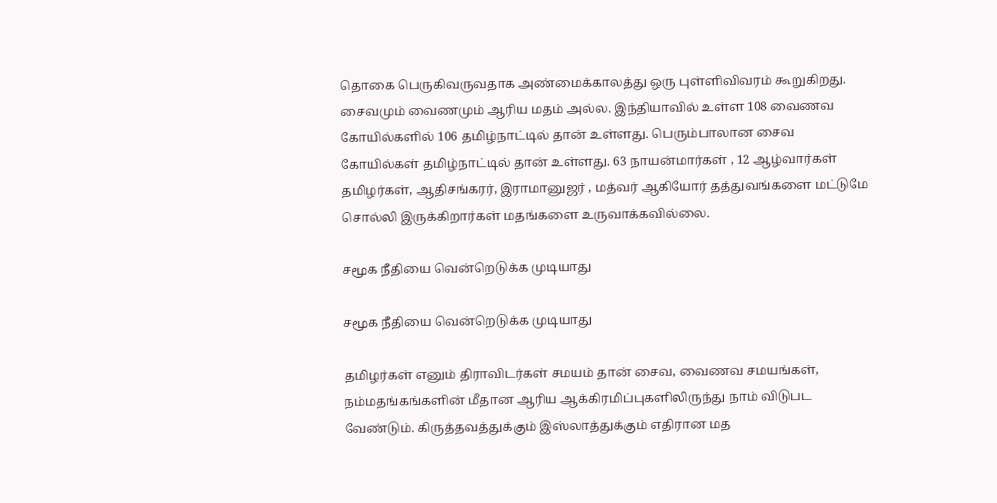தொகை பெருகிவருவதாக அண்மைக்காலத்து ஒரு புள்ளிவிவரம் கூறுகிறது. சைவமும் வைணமும் ஆரிய மதம் அல்ல. இந்தியாவில் உள்ள 108 வைணவ கோயில்களில் 106 தமிழ்நாட்டில் தான் உள்ளது. பெரும்பாலான சைவ கோயில்கள் தமிழ்நாட்டில் தான் உள்ளது. 63 நாயன்மார்கள் , 12 ஆழ்வார்கள் தமிழர்கள், ஆதிசங்கரர், இராமானுஜர் , மத்வர் ஆகியோர் தத்துவங்களை மட்டுமே சொல்லி இருக்கிறார்கள் மதங்களை உருவாக்கவில்லை.

சமூக நீதியை வென்றெடுக்க முடியாது

சமூக நீதியை வென்றெடுக்க முடியாது

தமிழர்கள் எனும் திராவிடர்கள் சமயம் தான் சைவ, வைணவ சமயங்கள், நம்மதங்கங்களின் மீதான ஆரிய ஆக்கிரமிப்புகளிலிருந்து நாம் விடுபட வேண்டும். கிருத்தவத்துக்கும் இஸ்லாத்துக்கும் எதிரான மத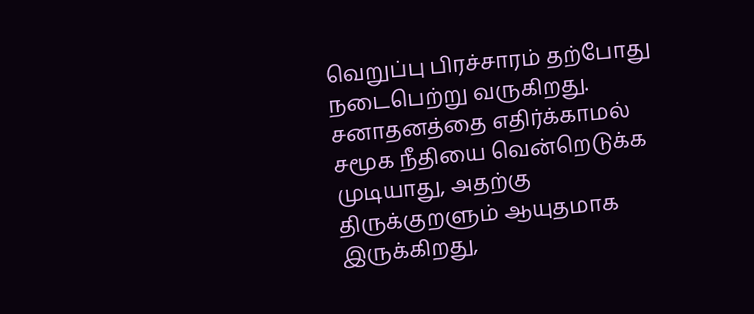வெறுப்பு பிரச்சாரம் தற்போது நடைபெற்று வருகிறது. சனாதனத்தை எதிர்க்காமல் சமூக நீதியை வென்றெடுக்க முடியாது, அதற்கு திருக்குறளும் ஆயுதமாக இருக்கிறது,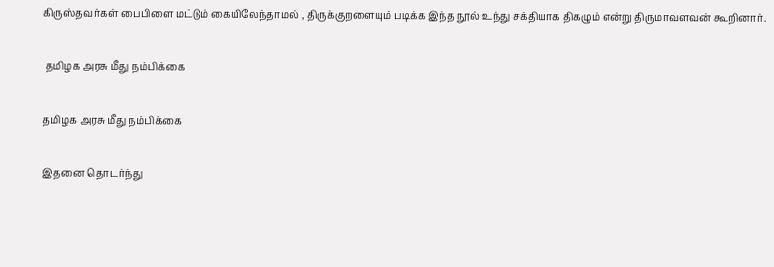கிருஸ்தவர்கள் பைபிளை மட்டும் கையிலேந்தாமல் , திருக்குறளையும் படிக்க இந்த நூல் உந்து சக்தியாக திகழும் என்று திருமாவளவன் கூறினார்.

 தமிழக அரசு மீது நம்பிக்கை

தமிழக அரசு மீது நம்பிக்கை

இதனை தொடர்ந்து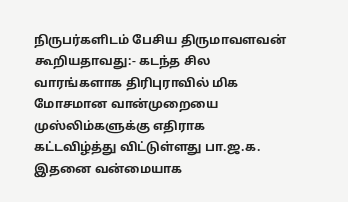நிருபர்களிடம் பேசிய திருமாவளவன் கூறியதாவது:- கடந்த சில வாரங்களாக திரிபுராவில் மிக மோசமான வான்முறையை முஸ்லிம்களுக்கு எதிராக கட்டவிழ்த்து விட்டுள்ளது பா.ஜ.க. இதனை வன்மையாக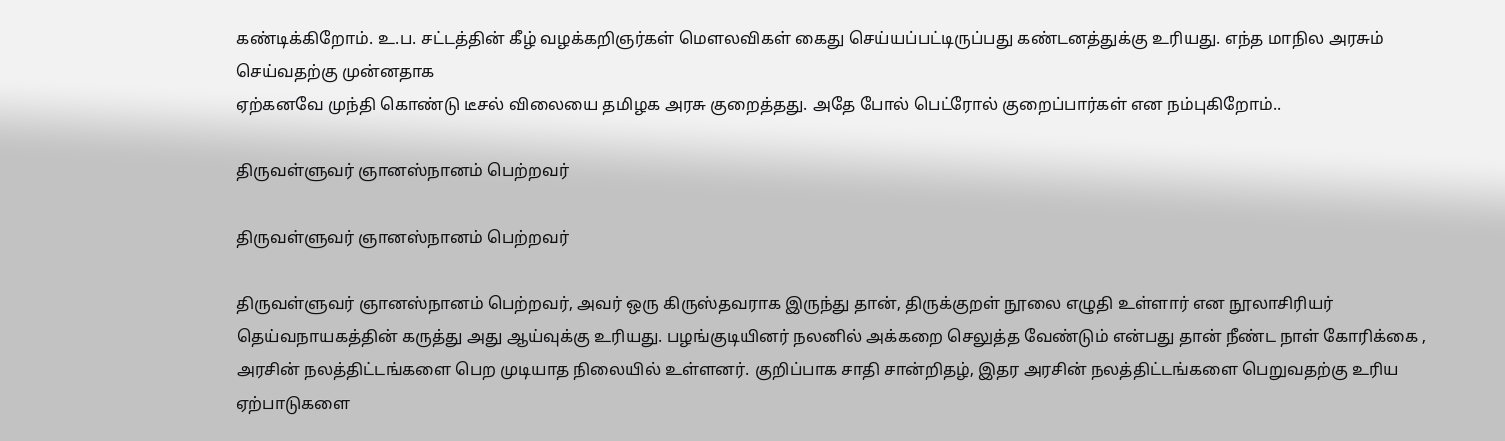கண்டிக்கிறோம். உ.ப. சட்டத்தின் கீழ் வழக்கறிஞர்கள் மௌலவிகள் கைது செய்யப்பட்டிருப்பது கண்டனத்துக்கு உரியது. எந்த மாநில அரசும் செய்வதற்கு முன்னதாக
ஏற்கனவே முந்தி கொண்டு டீசல் விலையை தமிழக அரசு குறைத்தது. அதே போல் பெட்ரோல் குறைப்பார்கள் என நம்புகிறோம்..

திருவள்ளுவர் ஞானஸ்நானம் பெற்றவர்

திருவள்ளுவர் ஞானஸ்நானம் பெற்றவர்

திருவள்ளுவர் ஞானஸ்நானம் பெற்றவர், அவர் ஒரு கிருஸ்தவராக இருந்து தான், திருக்குறள் நூலை எழுதி உள்ளார் என நூலாசிரியர் தெய்வநாயகத்தின் கருத்து அது ஆய்வுக்கு உரியது. பழங்குடியினர் நலனில் அக்கறை செலுத்த வேண்டும் என்பது தான் நீண்ட நாள் கோரிக்கை ,
அரசின் நலத்திட்டங்களை பெற முடியாத நிலையில் உள்ளனர். குறிப்பாக சாதி சான்றிதழ், இதர அரசின் நலத்திட்டங்களை பெறுவதற்கு உரிய ஏற்பாடுகளை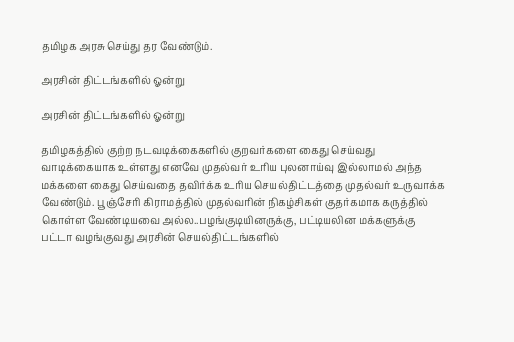தமிழக அரசு செய்து தர வேண்டும்.

அரசின் திட்டங்களில் ஓன்று

அரசின் திட்டங்களில் ஓன்று

தமிழகத்தில் குற்ற நடவடிக்கைகளில் குறவர்களை கைது செய்வது வாடிக்கையாக உள்ளது எனவே முதல்வர் உரிய புலனாய்வு இல்லாமல் அந்த மக்களை கைது செய்வதை தவிர்க்க உரிய செயல்திட்டத்தை முதல்வர் உருவாக்க வேண்டும். பூஞ்சேரி கிராமத்தில் முதல்வரின் நிகழ்சிகள் குதர்கமாக கருத்தில் கொள்ள வேண்டியவை அல்ல..பழங்குடியினருக்கு, பட்டியலின மக்களுக்கு பட்டா வழங்குவது அரசின் செயல்திட்டங்களில்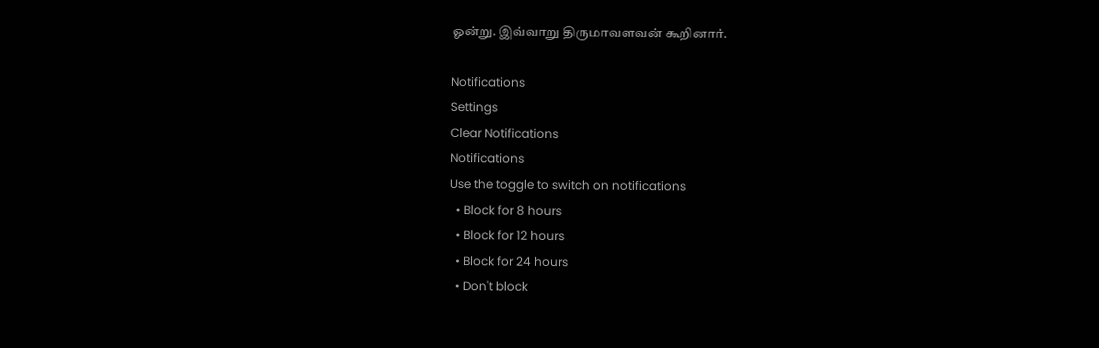ஓன்று. இவ்வாறு திருமாவளவன் கூறினார்.

Notifications
Settings
Clear Notifications
Notifications
Use the toggle to switch on notifications
  • Block for 8 hours
  • Block for 12 hours
  • Block for 24 hours
  • Don't block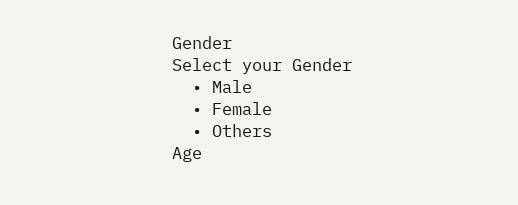Gender
Select your Gender
  • Male
  • Female
  • Others
Age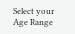Select your Age Range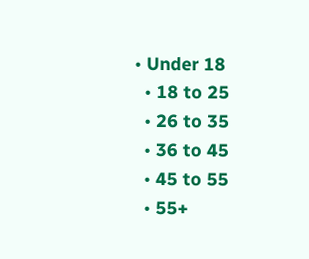• Under 18
  • 18 to 25
  • 26 to 35
  • 36 to 45
  • 45 to 55
  • 55+